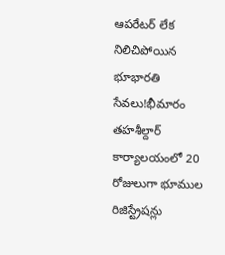ఆపరేటర్ లేక నిలిచిపోయిన భూభారతి సేవలు!భీమారం తహశీల్దార్ కార్యాలయంలో 20 రోజులుగా భూముల రిజిస్ట్రేషన్లు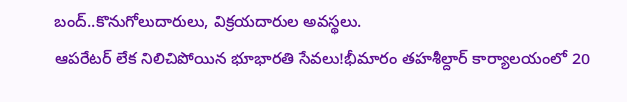బంద్..కొనుగోలుదారులు, విక్రయదారుల అవస్థలు.
ఆపరేటర్ లేక నిలిచిపోయిన భూభారతి సేవలు!భీమారం తహశీల్దార్ కార్యాలయంలో 20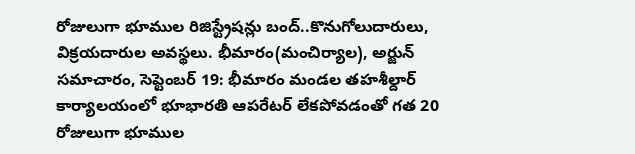రోజులుగా భూముల రిజిస్ట్రేషన్లు బంద్..కొనుగోలుదారులు, విక్రయదారుల అవస్థలు. భీమారం(మంచిర్యాల), అర్జున్ సమాచారం, సెప్టెంబర్ 19: భీమారం మండల తహశీల్దార్ కార్యాలయంలో భూభారతి ఆపరేటర్ లేకపోవడంతో గత 20 రోజులుగా భూముల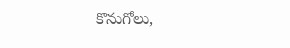కొనుగోలు,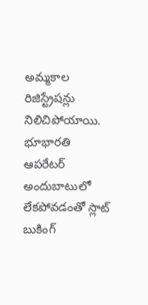అమ్మకాల రిజిస్ట్రేషన్లు నిలిచిపోయాయి. భూభారతి ఆపరేటర్ అందుబాటులో లేకపోవడంతో స్లాట్ బుకింగ్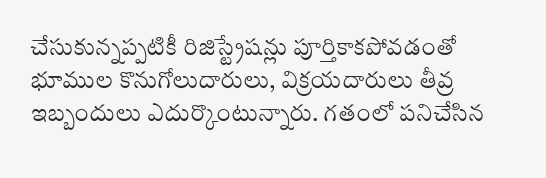చేసుకున్నప్పటికీ రిజిస్ట్రేషన్లు పూర్తికాకపోవడంతో భూముల కొనుగోలుదారులు, విక్రయదారులు తీవ్ర ఇబ్బందులు ఎదుర్కొంటున్నారు. గతంలో పనిచేసిన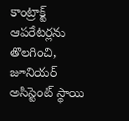కాంట్రాక్ట్ ఆపరేటర్లను తొలగించి, జూనియర్ అసిస్టెంట్ స్థాయి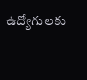ఉద్యోగులకు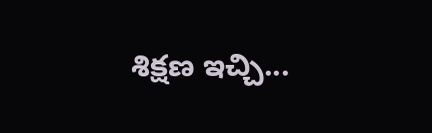శిక్షణ ఇచ్చి...